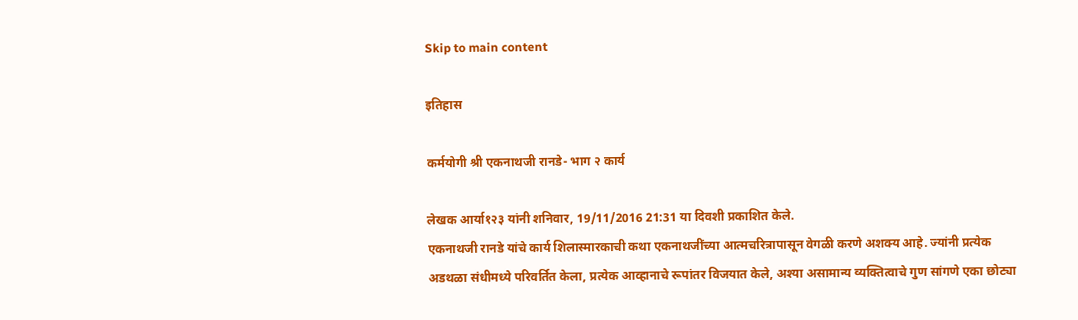Skip to main content

इतिहास

कर्मयोगी श्री एकनाथजी रानडे- भाग २ कार्य

लेखक आर्या१२३ यांनी शनिवार, 19/11/2016 21:31 या दिवशी प्रकाशित केले.
एकनाथजी रानडे यांचे कार्य शिलास्मारकाची कथा एकनाथजींच्या आत्मचरित्रापासून वेगळी करणे अशक्य आहे. ज्यांनी प्रत्येक अडथळा संधीमध्ये परिवर्तित केला, प्रत्येक आव्हानाचे रूपांतर विजयात केले, अश्या असामान्य व्यक्तित्वाचे गुण सांगणे एका छोट्या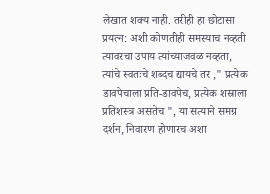लेखात शक्य नाही. तरीही हा छोटासा प्रयत्न: अशी कोणतीही समस्याच नव्हती त्यावरचा उपाय त्यांच्याजवळ नव्हता, त्यांचे स्वतःचे शब्दच द्यायचे तर ," प्रत्येक डावपेचाला प्रति-डावपेच, प्रत्येक शस्राला प्रतिशस्त्र असतेच ", या सत्याने समग्र दर्शन, निवारण होणारच अशा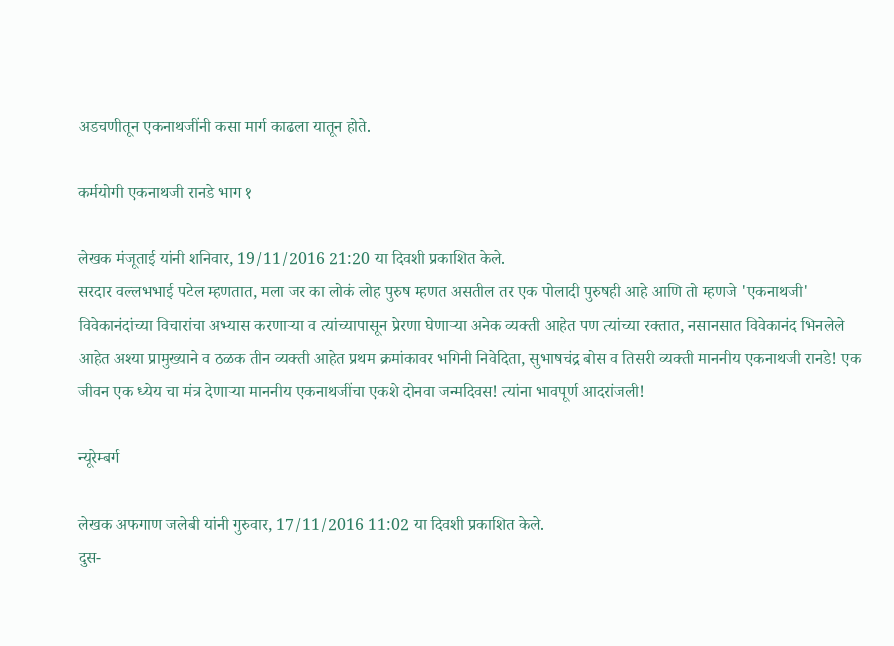अडचणीतून एकनाथजींनी कसा मार्ग काढला यातून होते.

कर्मयोगी एकनाथजी रानडे भाग १

लेखक मंजूताई यांनी शनिवार, 19/11/2016 21:20 या दिवशी प्रकाशित केले.
सरदार वल्लभभाई पटेल म्हणतात, मला जर का लोकं लोह पुरुष म्हणत असतील तर एक पोलादी पुरुषही आहे आणि तो म्हणजे 'एकनाथजी' विवेकानंदांच्या विचारांचा अभ्यास करणाऱ्या व त्यांच्यापासून प्रेरणा घेणाऱ्या अनेक व्यक्ती आहेत पण त्यांच्या रक्तात, नसानसात विवेकानंद भिनलेले आहेत अश्या प्रामुख्याने व ठळक तीन व्यक्ती आहेत प्रथम क्रमांकावर भगिनी निवेदिता, सुभाषचंद्र बोस व तिसरी व्यक्ती माननीय एकनाथजी रानडे! एक जीवन एक ध्येय चा मंत्र देणाऱ्या माननीय एकनाथजींचा एकशे दोनवा जन्मदिवस! त्यांना भावपूर्ण आदरांजली!

न्यूरेम्बर्ग

लेखक अफगाण जलेबी यांनी गुरुवार, 17/11/2016 11:02 या दिवशी प्रकाशित केले.
दुस-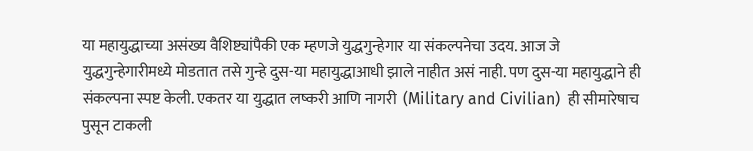या महायुद्धाच्या असंख्य वैशिष्ट्यांपैकी एक म्हणजे युद्धगुन्हेगार या संकल्पनेचा उदय. आज जे युद्धगुन्हेगारीमध्ये मोडतात तसे गुन्हे दुस-या महायुद्धाआधी झाले नाहीत असं नाही. पण दुस-या महायुद्धाने ही संकल्पना स्पष्ट केली. एकतर या युद्धात लष्करी आणि नागरी  (Military and Civilian)  ही सीमारेषाच पुसून टाकली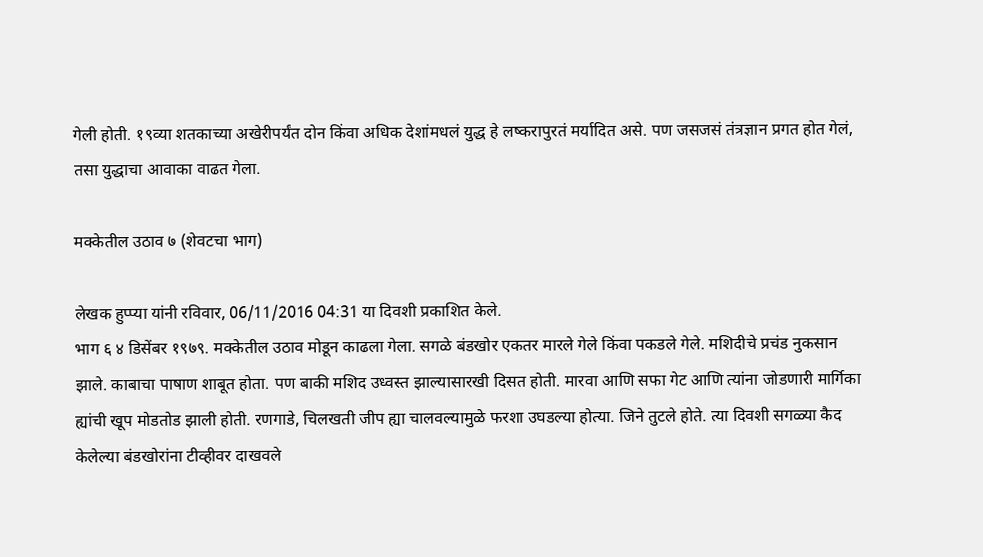गेली होती. १९व्या शतकाच्या अखेरीपर्यंत दोन किंवा अधिक देशांमधलं युद्ध हे लष्करापुरतं मर्यादित असे. पण जसजसं तंत्रज्ञान प्रगत होत गेलं, तसा युद्धाचा आवाका वाढत गेला.

मक्केतील उठाव ७ (शेवटचा भाग)

लेखक हुप्प्या यांनी रविवार, 06/11/2016 04:31 या दिवशी प्रकाशित केले.
भाग ६ ४ डिसेंबर १९७९. मक्केतील उठाव मोडून काढला गेला. सगळे बंडखोर एकतर मारले गेले किंवा पकडले गेले. मशिदीचे प्रचंड नुकसान झाले. काबाचा पाषाण शाबूत होता. पण बाकी मशिद उध्वस्त झाल्यासारखी दिसत होती. मारवा आणि सफा गेट आणि त्यांना जोडणारी मार्गिका ह्यांची खूप मोडतोड झाली होती. रणगाडे, चिलखती जीप ह्या चालवल्यामुळे फरशा उघडल्या होत्या. जिने तुटले होते. त्या दिवशी सगळ्या कैद केलेल्या बंडखोरांना टीव्हीवर दाखवले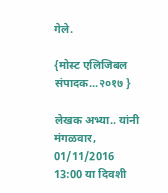गेले.

{मोस्ट एलिजिबल संपादक...२०१७ }

लेखक अभ्या.. यांनी मंगळवार, 01/11/2016 13:00 या दिवशी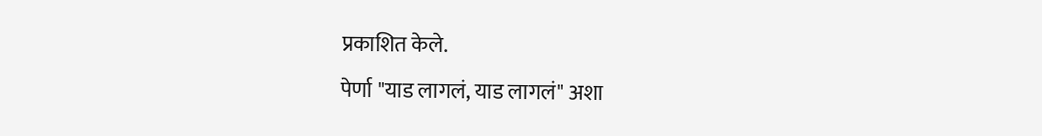प्रकाशित केले.
पेर्णा "याड लागलं, याड लागलं" अशा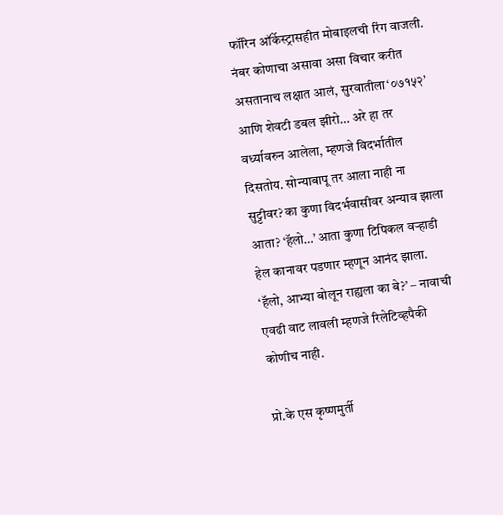फॉरिन ऑर्केस्ट्रासहीत मोबाइलची रिंग वाजली. नंबर कोणाचा असावा असा विचार करीत असतानाच लक्षात आलं, सुरवातीला‘०७१५२’ आणि शेवटी डबल झीरो… अरे हा तर वर्ध्यावरुन आलेला, म्हणजे विदर्भातील दिसतोय. सोन्याबापू तर आला नाही ना सुट्टीवर? का कुणा विदर्भवासीवर अन्याव झाला आता? ‘हॅलो…’ आता कुणा टिपिकल वर्‍हाडी हेल कानावर पडणार म्हणून आनंद झाला. ‘हॅलो, आभ्या बोलून राह्यला का बे?’ – नावाची एवढी वाट लावली म्हणजे रिलेटिव्हपैकी कोणीच नाही.

प्रो.के एस कृष्णमुर्ती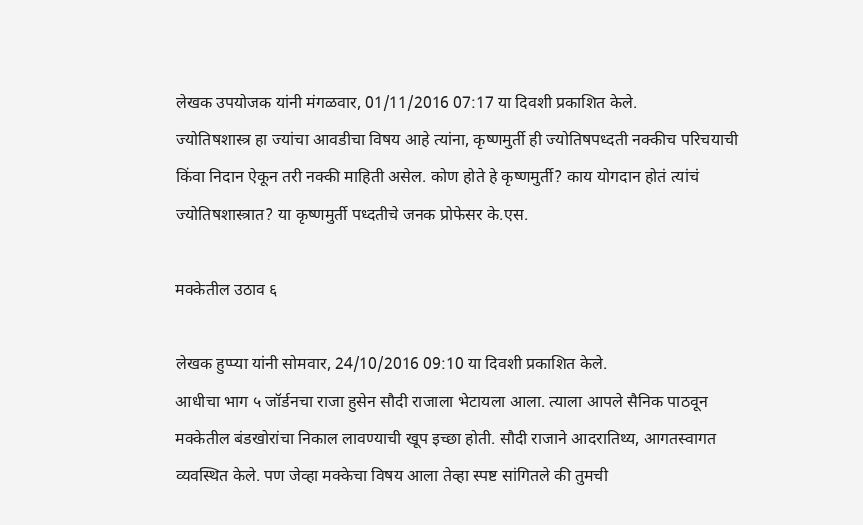लेखक उपयोजक यांनी मंगळवार, 01/11/2016 07:17 या दिवशी प्रकाशित केले.
ज्योतिषशास्त्र हा ज्यांचा आवडीचा विषय आहे त्यांना, कृष्णमुर्ती ही ज्योतिषपध्दती नक्कीच परिचयाची किंवा निदान ऐकून तरी नक्की माहिती असेल. कोण होते हे कृष्णमुर्ती? काय योगदान होतं त्यांचं ज्योतिषशास्त्रात? या कृष्णमुर्ती पध्दतीचे जनक प्रोफेसर के.एस.

मक्केतील उठाव ६

लेखक हुप्प्या यांनी सोमवार, 24/10/2016 09:10 या दिवशी प्रकाशित केले.
आधीचा भाग ५ जॉर्डनचा राजा हुसेन सौदी राजाला भेटायला आला. त्याला आपले सैनिक पाठवून मक्केतील बंडखोरांचा निकाल लावण्याची खूप इच्छा होती. सौदी राजाने आदरातिथ्य, आगतस्वागत व्यवस्थित केले. पण जेव्हा मक्केचा विषय आला तेव्हा स्पष्ट सांगितले की तुमची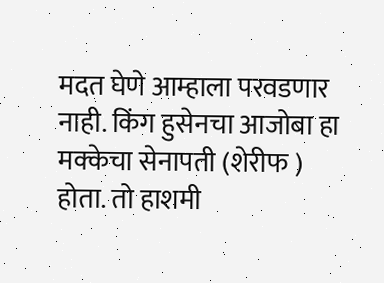मदत घेणे आम्हाला परवडणार नाही. किंग हुसेनचा आजोबा हा मक्केचा सेनापती (शेरीफ ) होता. तो हाशमी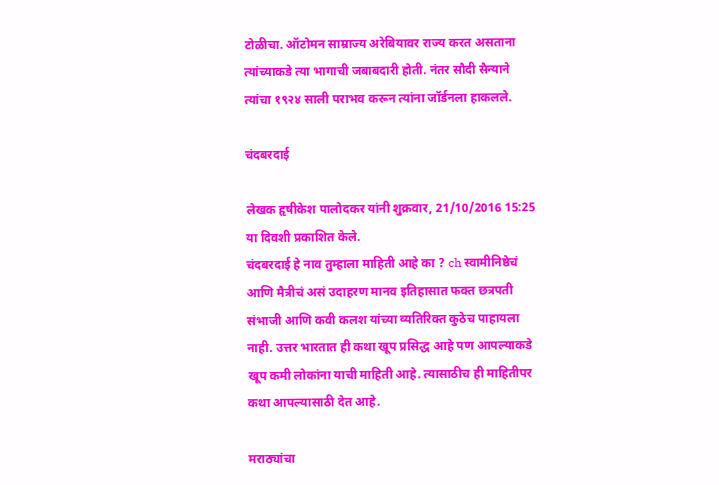टोळीचा. ऑटोमन साम्राज्य अरेबियावर राज्य करत असताना त्यांच्याकडे त्या भागाची जबाबदारी होती. नंतर सौदी सैन्याने त्यांचा १९२४ साली पराभव करून त्यांना जॉर्डनला हाकलले.

चंदबरदाई

लेखक हृषीकेश पालोदकर यांनी शुक्रवार, 21/10/2016 15:25 या दिवशी प्रकाशित केले.
चंदबरदाई हे नाव तुम्हाला माहिती आहे का ? ch स्वामीनिष्ठेचं आणि मैत्रीचं असं उदाहरण मानव इतिहासात फक्त छत्रपती संभाजी आणि कवी कलश यांच्या व्यतिरिक्त कुठेच पाहायला नाही. उत्तर भारतात ही कथा खूप प्रसिद्ध आहे पण आपल्याकडे खूप कमी लोकांना याची माहिती आहे. त्यासाठीच ही माहितीपर कथा आपल्यासाठी देत आहे.

मराठ्यांचा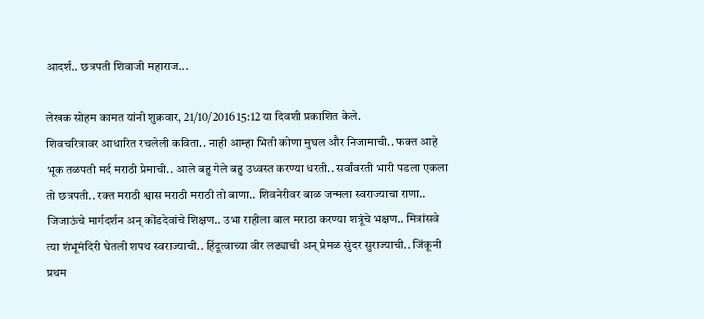आदर्श.. छत्रपती शिवाजी महाराज...

लेखक सोहम कामत यांनी शुक्रवार, 21/10/2016 15:12 या दिवशी प्रकाशित केले.
शिवचरित्रावर आधारित रचलेली कविता.. नाही आम्हा भिती कोणा मुघल और निजामाची.. फक्त आहे भूक तळपती मर्द मराठी प्रेमाची.. आले बहु गेले बहु उध्वस्त करण्या धरती.. सर्वांवरती भारी पडला एकला तो छत्रपती.. रक्त मराठी श्वास मराठी मराठी तो बाणा.. शिवनेरीवर बाळ जन्मला स्वराज्याचा राणा.. जिजाऊंचे मार्गदर्शन अन् कोंडदेवांचे शिक्षण.. उभा राहीला बाल मराठा करण्या शत्रूंचे भक्षण.. मित्रांसवे त्या शंभूमंदिरी घेतली शपथ स्वराज्याची.. हिंदूत्वाच्या वीर लढ्याची अन् प्रेमळ सुंदर सुराज्याची.. जिंकूनी प्रथम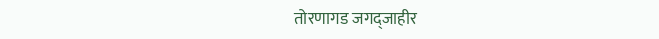तोरणागड जगद्जाहीर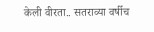केली वीरता.. सतराव्या वर्षीच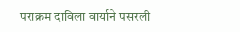पराक्रम दाविला वार्याने पसरली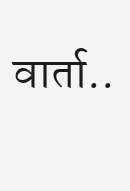वार्ता..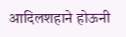आदिलशहाने होऊनी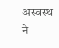अस्वस्थ ने